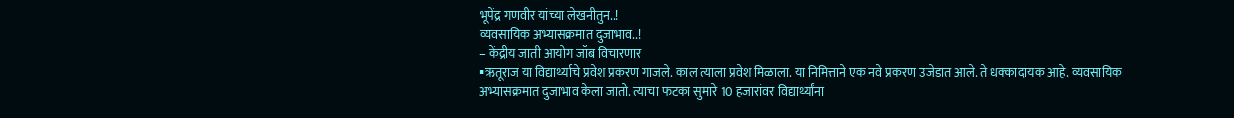भूपेंद्र गणवीर यांच्या लेखनीतुन..!
व्यवसायिक अभ्यासक्रमात दुजाभाव..!
– केंद्रीय जाती आयोग जॉब विचारणार
▪ऋतूराज या विद्यार्थ्याचे प्रवेश प्रकरण गाजले. काल त्याला प्रवेश मिळाला. या निमित्ताने एक नवे प्रकरण उजेडात आले. ते धक्कादायक आहे. व्यवसायिक अभ्यासक्रमात दुजाभाव केला जातो. त्याचा फटका सुमारे 10 हजारांवर विद्यार्थ्यांना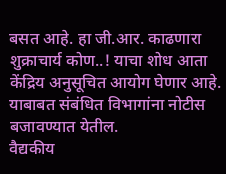बसत आहे. हा जी.आर. काढणारा शुक्राचार्य कोण..! याचा शोध आता केंद्रिय अनुसूचित आयोग घेणार आहे. याबाबत संबंधित विभागांना नोटीस बजावण्यात येतील.
वैद्यकीय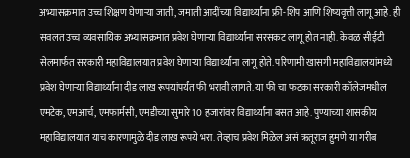अभ्यासक्रमात उच्च शिक्षण घेणाऱ्या जाती, जमाती आदींच्या विद्यार्थ्यांना फ्री-शिप आणि शिष्यवृत्ती लागू आहे. ही सवलत उच्च व्यवसायिक अभ्यासक्रमात प्रवेश घेणाऱ्या विद्यार्थ्यांना सरसकट लागू होत नाही. केवळ सीईटी सेलमार्फत सरकारी महाविद्यालयात प्रवेश घेणाऱ्या विद्यार्थ्यांना लागू होते. परिणामी खासगी महाविद्यालयांमध्ये प्रवेश घेणाऱ्या विद्यार्थ्यांना दीड लाख रूपयांपर्यंत फी भरावी लागते. या फी चा फटका सरकारी कॉलेजमधील एमटेक, एमआर्च, एमफार्मसी, एमडीच्या सुमारे 10 हजारांवर विद्यार्थ्यांना बसत आहे. पुण्याच्या शासकीय महाविद्यालयात याच कारणामुळे दीड लाख रूपये भरा. तेव्हाच प्रवेश मिळेल असं ऋतूराज हुमणे या गरीब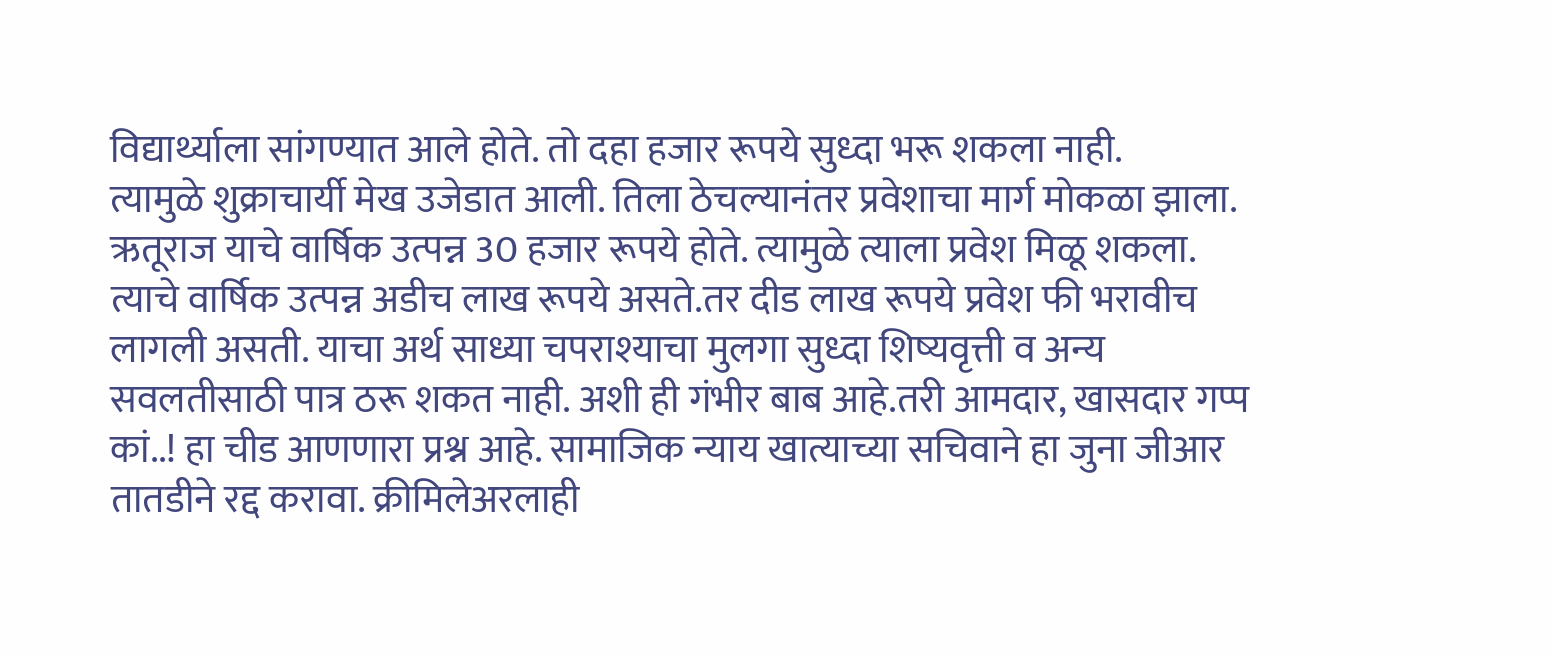विद्यार्थ्याला सांगण्यात आले होते. तो दहा हजार रूपये सुध्दा भरू शकला नाही.
त्यामुळे शुक्राचार्यी मेख उजेडात आली. तिला ठेचल्यानंतर प्रवेशाचा मार्ग मोकळा झाला. ऋतूराज याचे वार्षिक उत्पन्न 30 हजार रूपये होते. त्यामुळे त्याला प्रवेश मिळू शकला. त्याचे वार्षिक उत्पन्न अडीच लाख रूपये असते.तर दीड लाख रूपये प्रवेश फी भरावीच लागली असती. याचा अर्थ साध्या चपराश्याचा मुलगा सुध्दा शिष्यवृत्ती व अन्य सवलतीसाठी पात्र ठरू शकत नाही. अशी ही गंभीर बाब आहे.तरी आमदार, खासदार गप्प कां..! हा चीड आणणारा प्रश्न आहे. सामाजिक न्याय खात्याच्या सचिवाने हा जुना जीआर तातडीने रद्द करावा. क्रीमिलेअरलाही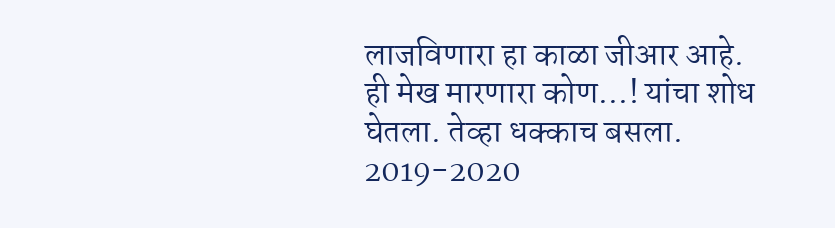लाजविणारा हा काळा जीआर आहे.
ही मेख मारणारा कोण…! यांचा शोध घेतला. तेव्हा धक्काच बसला. 2019-2020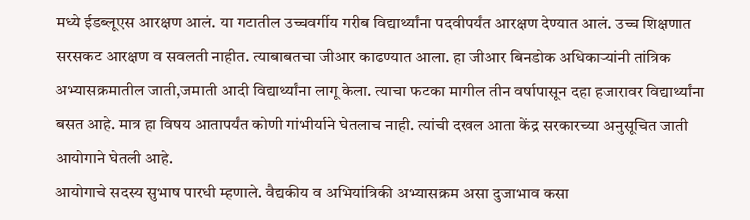मध्ये ईडब्लूएस आरक्षण आलं. या गटातील उच्चवर्गीय गरीब विद्यार्थ्यांना पदवीपर्यंत आरक्षण देण्यात आलं. उच्च शिक्षणात सरसकट आरक्षण व सवलती नाहीत. त्याबाबतचा जीआर काढण्यात आला. हा जीआर बिनडोक अधिकाऱ्यांनी तांत्रिक अभ्यासक्रमातील जाती,जमाती आदी विद्यार्थ्यांना लागू केला. त्याचा फटका मागील तीन वर्षापासून दहा हजारावर विद्यार्थ्यांना बसत आहे. मात्र हा विषय आतापर्यंत कोणी गांभीर्याने घेतलाच नाही. त्यांची दखल आता केंद्र सरकारच्या अनुसूचित जाती आयोगाने घेतली आहे.
आयोगाचे सदस्य सुभाष पारधी म्हणाले. वैद्यकीय व अभियांत्रिकी अभ्यासक्रम असा दुजाभाव कसा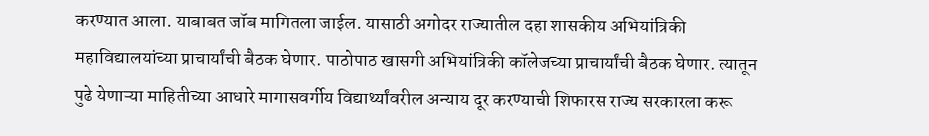करण्यात आला. याबाबत जॉब मागितला जाईल. यासाठी अगोदर राज्यातील दहा शासकीय अभियांत्रिकी महाविद्यालयांच्या प्राचार्यांची बैठक घेणार. पाठोपाठ खासगी अभियांत्रिकी कॉलेजच्या प्राचार्यांची बैठक घेणार. त्यातून पुढे येणाऱ्या माहितीच्या आधारे मागासवर्गीय विद्यार्थ्यांवरील अन्याय दूर करण्याची शिफारस राज्य सरकारला करू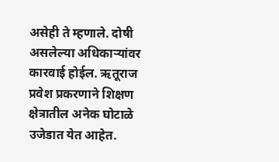असेही ते म्हणाले. दोषी असलेल्या अधिकाऱ्यांवर कारवाई होईल. ऋतूराज प्रवेश प्रकरणाने शिक्षण क्षेत्रातील अनेक घोटाळे उजेडात येत आहेत.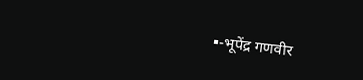▪-भूपेंद्र गणवीर